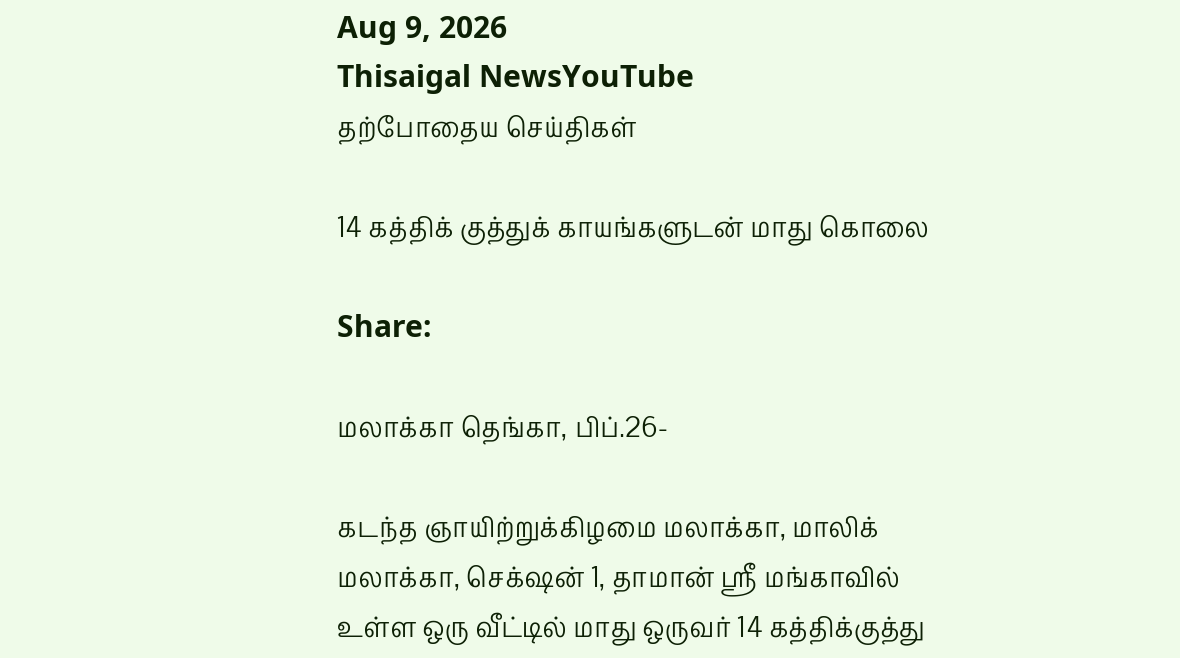Aug 9, 2026
Thisaigal NewsYouTube
தற்போதைய செய்திகள்

14 கத்திக் குத்துக் காயங்களுடன் மாது கொலை

Share:

மலாக்கா தெங்கா, பிப்.26-

கடந்த ஞாயிற்றுக்கிழமை மலாக்கா, மாலிக் மலாக்கா, செக்‌ஷன் 1, தாமான் ஶ்ரீ மங்காவில் உள்ள ஒரு வீட்டில் மாது ஒருவர் 14 கத்திக்குத்து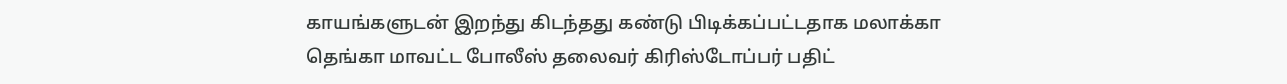காயங்களுடன் இறந்து கிடந்தது கண்டு பிடிக்கப்பட்டதாக மலாக்கா தெங்கா மாவட்ட போலீஸ் தலைவர் கிரிஸ்டோப்பர் பதிட்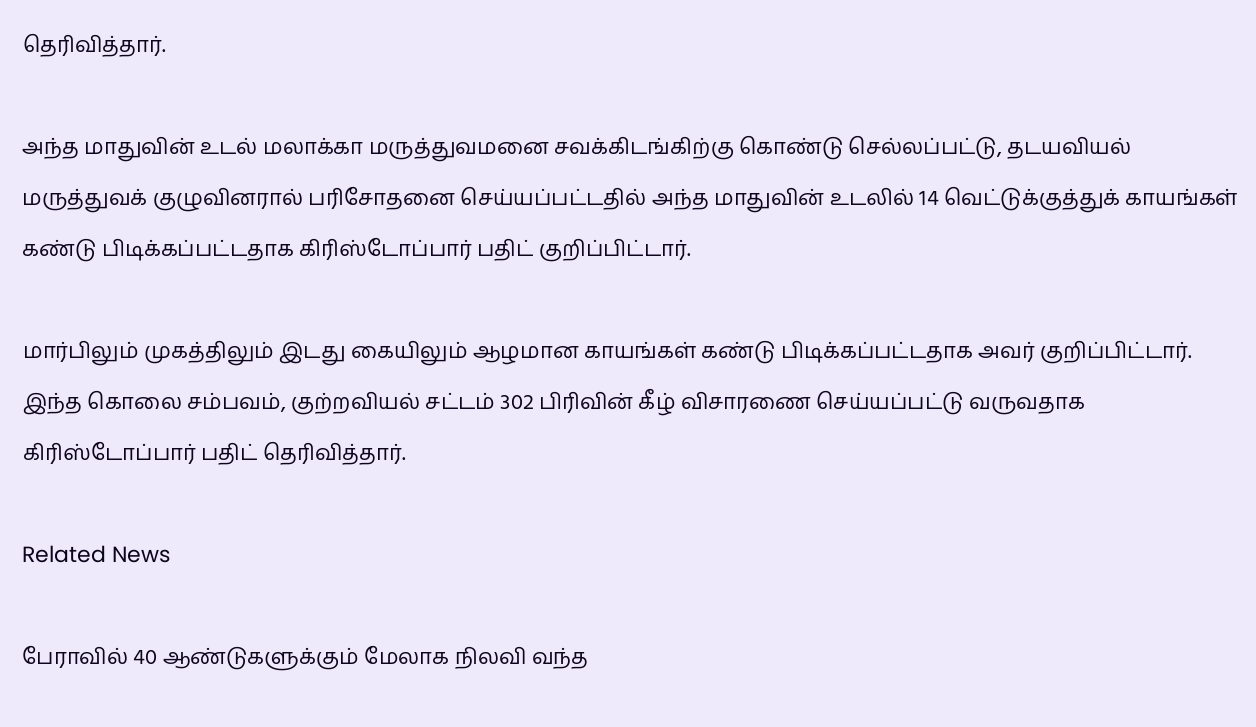தெரிவித்தார்.

அந்த மாதுவின் உடல் மலாக்கா மருத்துவமனை சவக்கிடங்கிற்கு கொண்டு செல்லப்பட்டு, தடயவியல் மருத்துவக் குழுவினரால் பரிசோதனை செய்யப்பட்டதில் அந்த மாதுவின் உடலில் 14 வெட்டுக்குத்துக் காயங்கள் கண்டு பிடிக்கப்பட்டதாக கிரிஸ்டோப்பார் பதிட் குறிப்பிட்டார்.

மார்பிலும் முகத்திலும் இடது கையிலும் ஆழமான காயங்கள் கண்டு பிடிக்கப்பட்டதாக அவர் குறிப்பிட்டார். இந்த கொலை சம்பவம், குற்றவியல் சட்டம் 302 பிரிவின் கீழ் விசாரணை செய்யப்பட்டு வருவதாக கிரிஸ்டோப்பார் பதிட் தெரிவித்தார்.

Related News

பேராவில் 40 ஆண்டுகளுக்கும் மேலாக நிலவி வந்த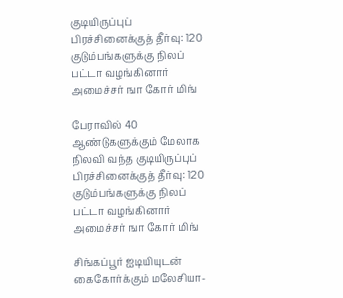குடியிருப்புப் பிரச்சினைக்குத் தீர்வு: 120 குடும்பங்களுக்கு நிலப் பட்டா வழங்கினார் அமைச்சர் ஙா கோர் மிங்

பேராவில் 40 ஆண்டுகளுக்கும் மேலாக நிலவி வந்த குடியிருப்புப் பிரச்சினைக்குத் தீர்வு: 120 குடும்பங்களுக்கு நிலப் பட்டா வழங்கினார் அமைச்சர் ஙா கோர் மிங்

சிங்கப்பூர் ஐடியியுடன் கைகோர்க்கும் மலேசியா-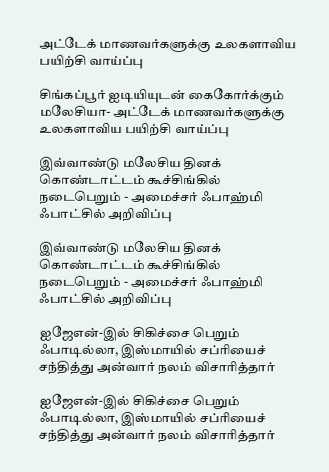அட்டேக் மாணவர்களுக்கு உலகளாவிய பயிற்சி வாய்ப்பு

சிங்கப்பூர் ஐடியியுடன் கைகோர்க்கும் மலேசியா- அட்டேக் மாணவர்களுக்கு உலகளாவிய பயிற்சி வாய்ப்பு

இவ்வாண்டு மலேசிய தினக் கொண்டாட்டம் கூச்சிங்கில் நடைபெறும் - அமைச்சர் ஃபாஹ்மி ஃபாட்சில் அறிவிப்பு

இவ்வாண்டு மலேசிய தினக் கொண்டாட்டம் கூச்சிங்கில் நடைபெறும் - அமைச்சர் ஃபாஹ்மி ஃபாட்சில் அறிவிப்பு

ஐஜேஎன்-இல் சிகிச்சை பெறும் ஃபாடில்லா, இஸ்மாயில் சப்ரியைச் சந்தித்து அன்வார் நலம் விசாரித்தார்

ஐஜேஎன்-இல் சிகிச்சை பெறும் ஃபாடில்லா, இஸ்மாயில் சப்ரியைச் சந்தித்து அன்வார் நலம் விசாரித்தார்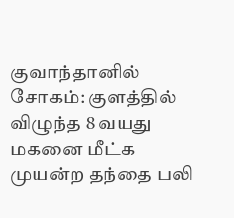குவாந்தானில் சோகம்: குளத்தில் விழுந்த 8 வயது மகனை மீட்க முயன்ற தந்தை பலி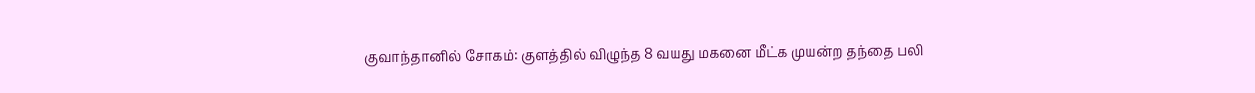குவாந்தானில் சோகம்: குளத்தில் விழுந்த 8 வயது மகனை மீட்க முயன்ற தந்தை பலி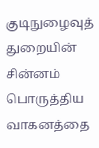குடிநுழைவுத் துறையின் சின்னம் பொருத்திய வாகனத்தை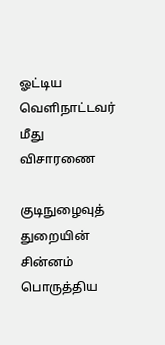ஓட்டிய வெளிநாட்டவர் மீது விசாரணை

குடிநுழைவுத் துறையின் சின்னம் பொருத்திய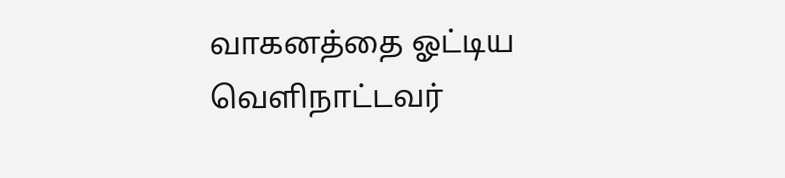வாகனத்தை ஓட்டிய வெளிநாட்டவர்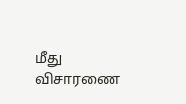மீது விசாரணை